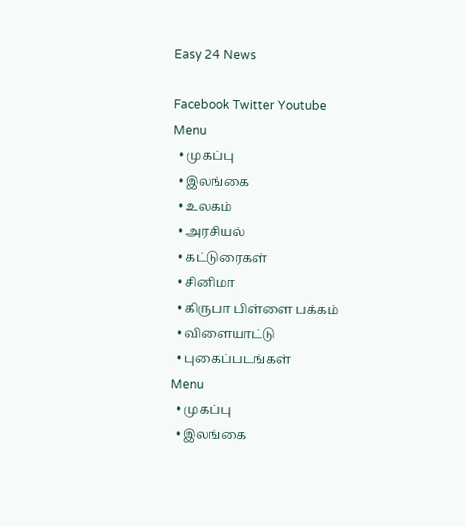Easy 24 News

Facebook Twitter Youtube
Menu
  • முகப்பு
  • இலங்கை
  • உலகம்
  • அரசியல்
  • கட்டுரைகள்
  • சினிமா
  • கிருபா பிள்ளை பக்கம்
  • விளையாட்டு
  • புகைப்படங்கள்
Menu
  • முகப்பு
  • இலங்கை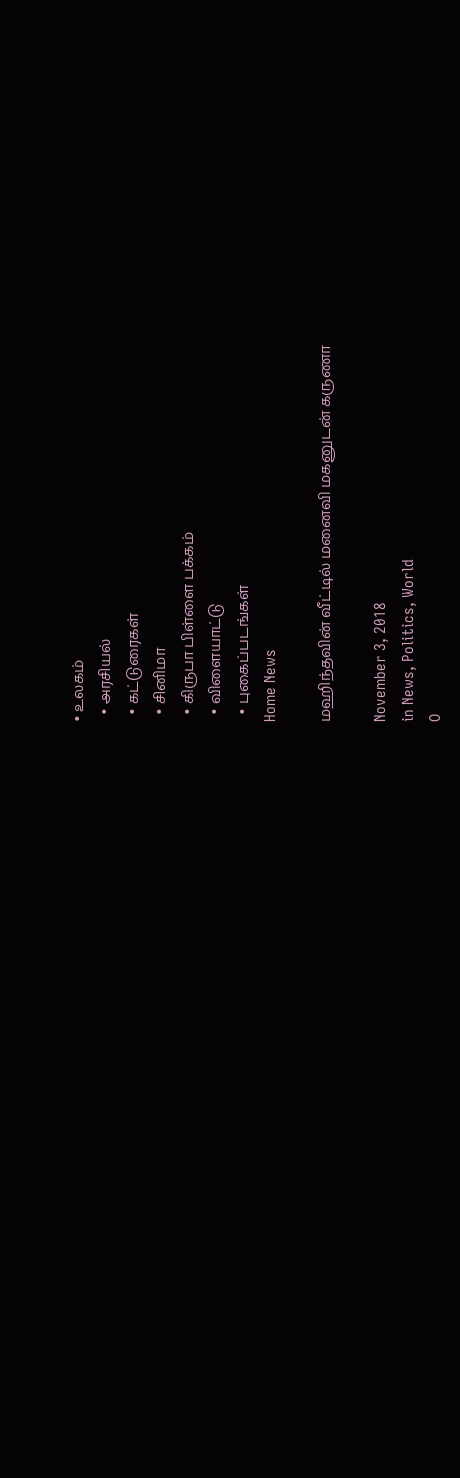• உலகம்
  • அரசியல்
  • கட்டுரைகள்
  • சினிமா
  • கிருபா பிள்ளை பக்கம்
  • விளையாட்டு
  • புகைப்படங்கள்
Home News

மஹிந்தவின் வீட்டில் மனைவி மகனுடன் கருணா

November 3, 2018
in News, Politics, World
0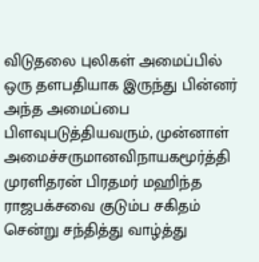விடுதலை புலிகள் அமைப்பில் ஒரு தளபதியாக இருந்து பின்னர் அந்த அமைப்பை பிளவுபடுத்தியவரும், முன்னாள் அமைச்சருமானவிநாயகமூர்த்தி முரளிதரன் பிரதமர் மஹிந்த ராஜபக்சவை குடும்ப சகிதம் சென்று சந்தித்து வாழ்த்து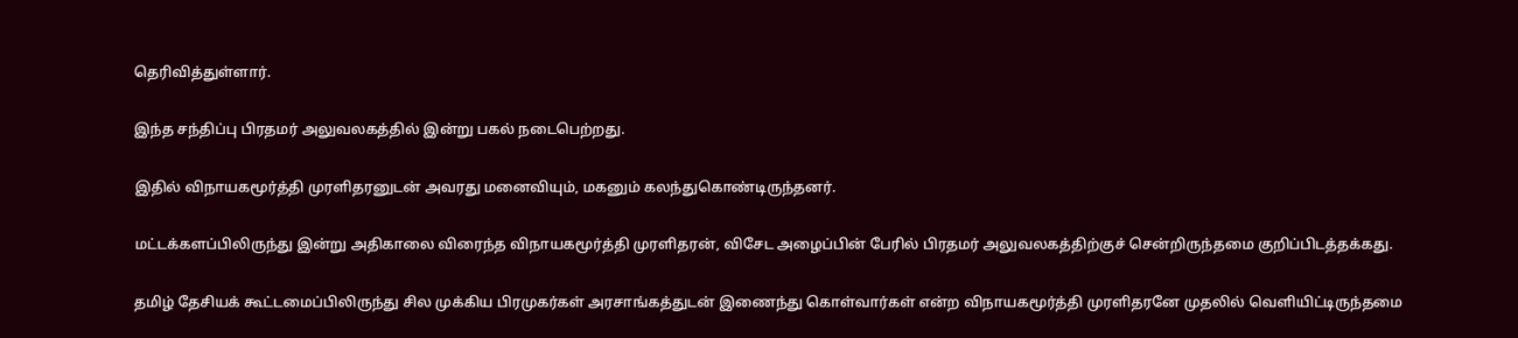தெரிவித்துள்ளார்.

இந்த சந்திப்பு பிரதமர் அலுவலகத்தில் இன்று பகல் நடைபெற்றது.

இதில் விநாயகமூர்த்தி முரளிதரனுடன் அவரது மனைவியும், மகனும் கலந்துகொண்டிருந்தனர்.

மட்டக்களப்பிலிருந்து இன்று அதிகாலை விரைந்த விநாயகமூர்த்தி முரளிதரன், விசேட அழைப்பின் பேரில் பிரதமர் அலுவலகத்திற்குச் சென்றிருந்தமை குறிப்பிடத்தக்கது.

தமிழ் தேசியக் கூட்டமைப்பிலிருந்து சில முக்கிய பிரமுகர்கள் அரசாங்கத்துடன் இணைந்து கொள்வார்கள் என்ற விநாயகமூர்த்தி முரளிதரனே முதலில் வெளியிட்டிருந்தமை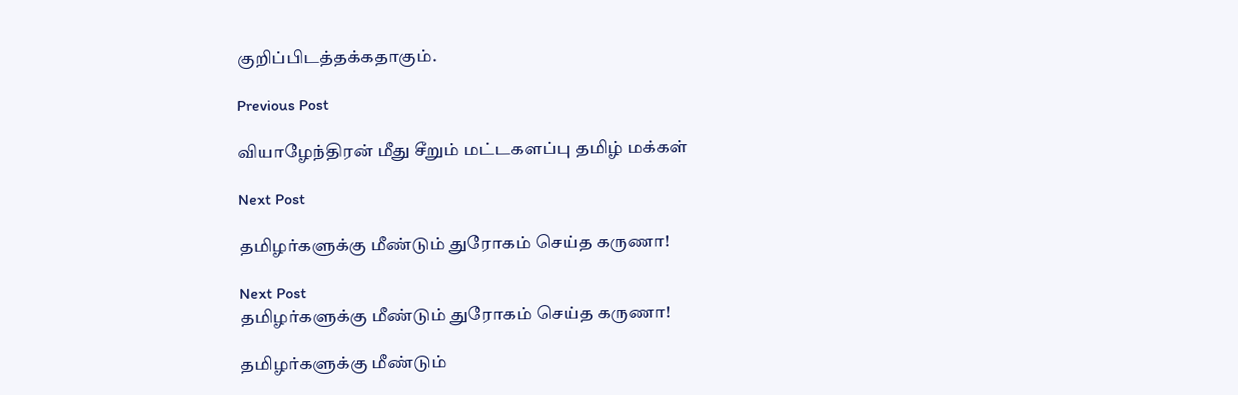குறிப்பிடத்தக்கதாகும்.

Previous Post

வியாழேந்திரன் மீது சீறும் மட்டகளப்பு தமிழ் மக்கள்

Next Post

தமிழர்களுக்கு மீண்டும் துரோகம் செய்த கருணா!

Next Post
தமிழர்களுக்கு மீண்டும் துரோகம் செய்த கருணா!

தமிழர்களுக்கு மீண்டும்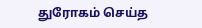துரோகம் செய்த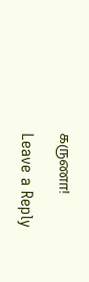கருணா!

Leave a Reply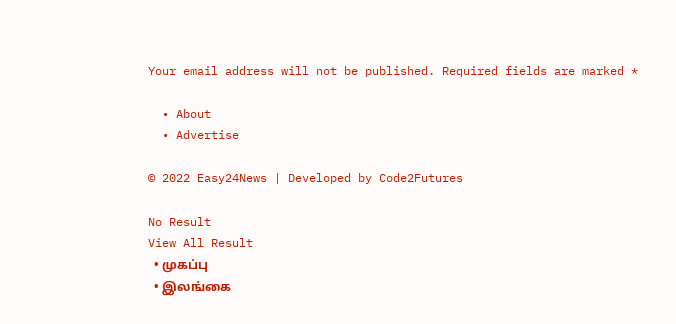Your email address will not be published. Required fields are marked *

  • About
  • Advertise

© 2022 Easy24News | Developed by Code2Futures

No Result
View All Result
  • முகப்பு
  • இலங்கை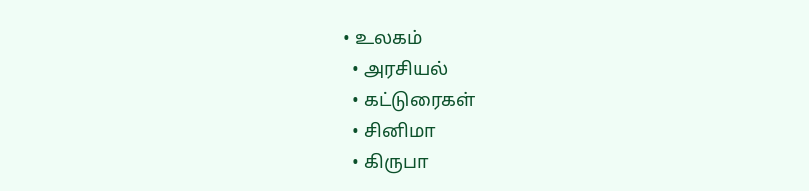• உலகம்
  • அரசியல்
  • கட்டுரைகள்
  • சினிமா
  • கிருபா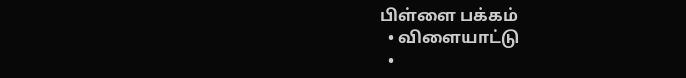பிள்ளை பக்கம்
  • விளையாட்டு
  •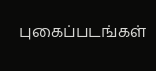புகைப்படங்கள்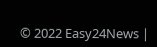© 2022 Easy24News |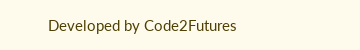Developed by Code2Futures